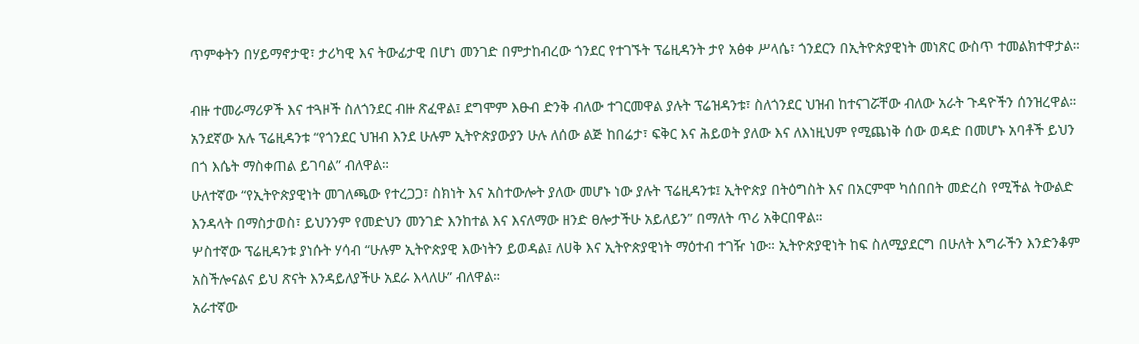ጥምቀትን በሃይማኖታዊ፣ ታሪካዊ እና ትውፊታዊ በሆነ መንገድ በምታከብረው ጎንደር የተገኙት ፕሬዚዳንት ታየ አፅቀ ሥላሴ፣ ጎንደርን በኢትዮጵያዊነት መነጽር ውስጥ ተመልክተዋታል።

ብዙ ተመራማሪዎች እና ተጓዞች ስለጎንደር ብዙ ጽፈዋል፤ ደግሞም እፁብ ድንቅ ብለው ተገርመዋል ያሉት ፕሬዝዳንቱ፣ ስለጎንደር ህዝብ ከተናገሯቸው ብለው አራት ጉዳዮችን ሰንዝረዋል።
አንደኛው አሉ ፕሬዚዳንቱ “የጎንደር ህዝብ እንደ ሁሉም ኢትዮጵያውያን ሁሉ ለሰው ልጅ ከበሬታ፣ ፍቅር እና ሕይወት ያለው እና ለእነዚህም የሚጨነቅ ሰው ወዳድ በመሆኑ አባቶች ይህን በጎ እሴት ማስቀጠል ይገባል” ብለዋል።
ሁለተኛው “የኢትዮጵያዊነት መገለጫው የተረጋጋ፣ ስክነት እና አስተውሎት ያለው መሆኑ ነው ያሉት ፕሬዚዳንቱ፤ ኢትዮጵያ በትዕግስት እና በአርምሞ ካሰበበት መድረስ የሚችል ትውልድ እንዳላት በማስታወስ፣ ይህንንም የመድህን መንገድ እንከተል እና እናለማው ዘንድ ፀሎታችሁ አይለይን” በማለት ጥሪ አቅርበዋል።
ሦስተኛው ፕሬዚዳንቱ ያነሱት ሃሳብ “ሁሉም ኢትዮጵያዊ እውነትን ይወዳል፤ ለሀቅ እና ኢትዮጵያዊነት ማዕተብ ተገዥ ነው። ኢትዮጵያዊነት ከፍ ስለሚያደርግ በሁለት እግራችን እንድንቆም አስችሎናልና ይህ ጽናት እንዳይለያችሁ አደራ እላለሁ” ብለዋል።
አራተኛው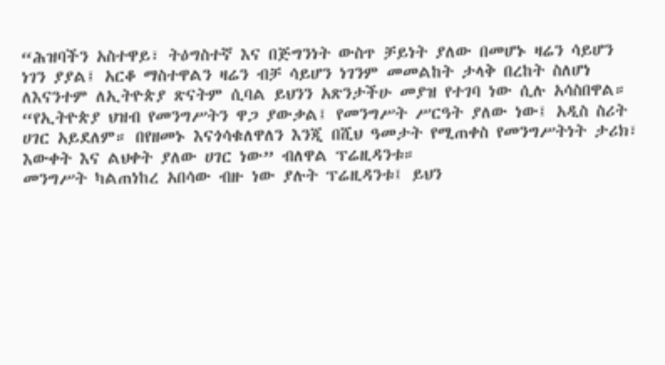“ሕዝባችን አስተዋይ፣ ትዕግስተኛ እና በጅግንነት ውስጥ ቻይነት ያለው በመሆኑ ዛሬን ሳይሆን ነገን ያያል፤ አርቆ ማስተዋልን ዛሬን ብቻ ሳይሆን ነገንም መመልከት ታላቅ በረከት ስለሆነ ለእናንተም ለኢትዮጵያ ጽናትም ሲባል ይህንን አጽንታችሁ መያዝ የተገባ ነው ሲሉ አሳስበዋል።
“የኢትዮጵያ ህዝብ የመንግሥትን ዋጋ ያውቃል፤ የመንግሥት ሥርዓት ያለው ነው፤ አዲስ ስሪት ሀገር አይደለም። በየዘመኑ እናጎሳቁለዋለን እንጂ በሺህ ዓመታት የሚጠቀስ የመንግሥትነት ታሪክ፣ እውቀት እና ልህቀት ያለው ሀገር ነው” ብለዋል ፕሬዚዳንቱ።
መንግሥት ካልጠነከረ አበሳው ብዙ ነው ያሉት ፕሬዚዳንቱ፤ ይህን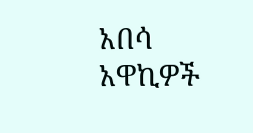አበሳ አዋኪዎች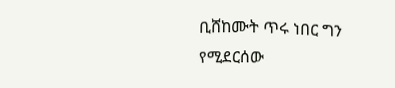ቢሸከሙት ጥሩ ነበር ግን የሚደርሰው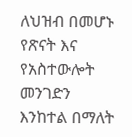ለህዝብ በመሆኑ የጽናት እና የአስተውሎት መንገድን እንከተል በማለት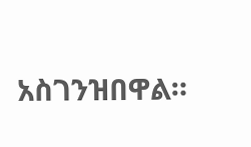አስገንዝበዋል።